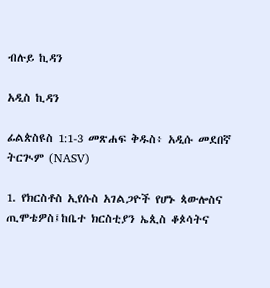ብሉይ ኪዳን

አዲስ ኪዳን

ፊልጵስዩስ 1:1-3 መጽሐፍ ቅዱስ፥ አዲሱ መደበኛ ትርጒም (NASV)

1. የክርስቶስ ኢየሱስ አገልጋዮች የሆኑ ጳውሎስና ጢሞቴዎስ፤ከቤተ ክርስቲያን ኤጲስ ቆጶሳትና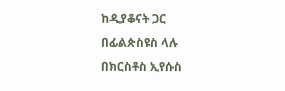ከዲያቆናት ጋር በፊልጵስዩስ ላሉ በክርስቶስ ኢየሱስ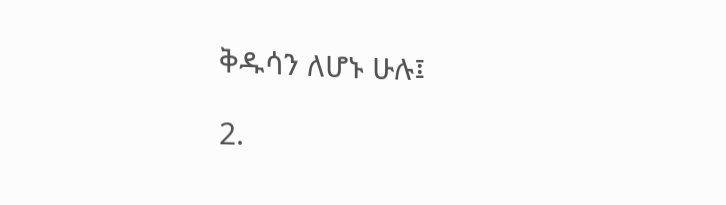ቅዱሳን ለሆኑ ሁሉ፤

2.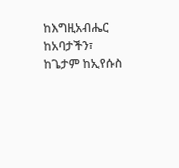ከእግዚአብሔር ከአባታችን፣ ከጌታም ከኢየሱስ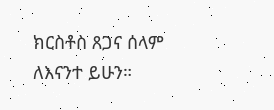ክርስቶስ ጸጋና ሰላም ለእናንተ ይሁን።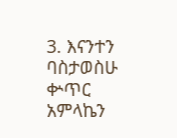3. እናንተን ባስታወስሁ ቍጥር አምላኬን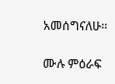አመሰግናለሁ።

ሙሉ ምዕራፍ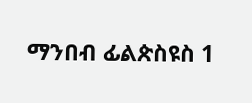ማንበብ ፊልጵስዩስ 1